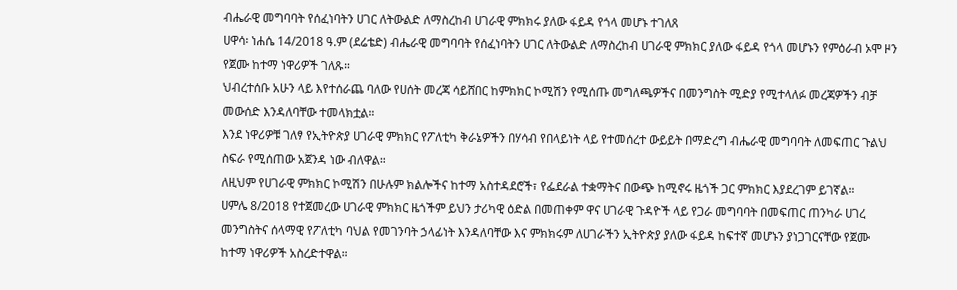ብሔራዊ መግባባት የሰፈነባትን ሀገር ለትውልድ ለማስረከብ ሀገራዊ ምክክሩ ያለው ፋይዳ የጎላ መሆኑ ተገለጸ
ሀዋሳ፡ ነሐሴ 14/2018 ዓ.ም (ደሬቴድ) ብሔራዊ መግባባት የሰፈነባትን ሀገር ለትውልድ ለማስረከብ ሀገራዊ ምክክር ያለው ፋይዳ የጎላ መሆኑን የምዕራብ ኦሞ ዞን የጀሙ ከተማ ነዋሪዎች ገለጹ።
ህብረተሰቡ አሁን ላይ እየተሰራጨ ባለው የሀሰት መረጃ ሳይሸበር ከምክክር ኮሚሽን የሚሰጡ መግለጫዎችና በመንግስት ሚድያ የሚተላለፉ መረጃዎችን ብቻ መውሰድ እንዳለባቸው ተመላክቷል።
እንደ ነዋሪዎቹ ገለፃ የኢትዮጵያ ሀገራዊ ምክክር የፖለቲካ ቅራኔዎችን በሃሳብ የበላይነት ላይ የተመሰረተ ውይይት በማድረግ ብሔራዊ መግባባት ለመፍጠር ጉልህ ስፍራ የሚሰጠው አጀንዳ ነው ብለዋል።
ለዚህም የሀገራዊ ምክክር ኮሚሽን በሁሉም ክልሎችና ከተማ አስተዳደሮች፣ የፌደራል ተቋማትና በውጭ ከሚኖሩ ዜጎች ጋር ምክክር እያደረገም ይገኛል።
ሀምሌ 8/2018 የተጀመረው ሀገራዊ ምክክር ዜጎችም ይህን ታሪካዊ ዕድል በመጠቀም ዋና ሀገራዊ ጉዳዮች ላይ የጋራ መግባባት በመፍጠር ጠንካራ ሀገረ መንግስትና ሰላማዊ የፖለቲካ ባህል የመገንባት ኃላፊነት እንዳለባቸው እና ምክክሩም ለሀገራችን ኢትዮጵያ ያለው ፋይዳ ከፍተኛ መሆኑን ያነጋገርናቸው የጀሙ ከተማ ነዋሪዎች አስረድተዋል።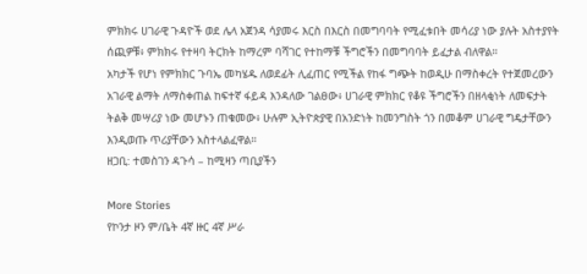ምክክሩ ሀገራዊ ጉዳዮች ወደ ሌላ አጀንዳ ሳያመሩ እርስ በእርስ በመግባባት የሚፈቱበት መሳሪያ ነው ያሉት አስተያየት ሰጪዎቹ፥ ምክክሩ የተዛባ ትርክት ከማረም ባሻገር የተከማቹ ችግሮችን በመግባባት ይፈታል ብለዋል።
አካታች የሆነ የምክክር ጉባኤ መካሄዱ ለወደፊት ሊፈጠር የሚችል የከፋ ግጭት ከወዲሁ በማስቀረት የተጀመረውን አገራዊ ልማት ለማስቀጠል ከፍተኛ ፋይዳ እንዳለው ገልፀው፥ ሀገራዊ ምክክር የቆዩ ችግሮችን በዘላቂነት ለመፍታት ትልቅ መሣሪያ ነው መሆኑን ጠቁመው፥ ሁሉም ኢትዮጵያዊ በአንድነት ከመንግስት ጎን በመቆም ሀገራዊ ግዴታቸውን እንዲወጡ ጥሪያቸውን አስተላልፈዋል።
ዘጋቢ: ተመስገን ዳጉሳ – ከሚዛን ጣቢያችን

More Stories
የኮንታ ዞን ም/ቤት 4ኛ ዙር 4ኛ ሥራ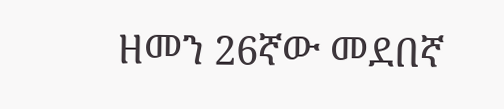ዘመን 26ኛው መደበኛ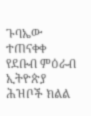ጉባኤው ተጠናቀቀ
የደቡብ ምዕራብ ኢትዮጵያ ሕዝቦች ክልል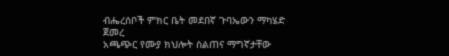ብሔረሰቦች ምክር ቤት መደበኛ ጉባኤውን ማካሄድ ጀመረ
አጫጭር የሙያ ክህሎት ስልጠና ማግኛታቸው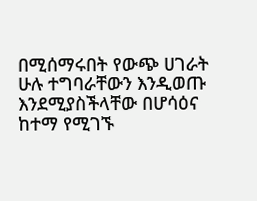በሚሰማሩበት የውጭ ሀገራት ሁሉ ተግባራቸውን እንዲወጡ እንደሚያስችላቸው በሆሳዕና ከተማ የሚገኙ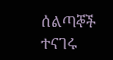ሰልጣኞች ተናገሩ